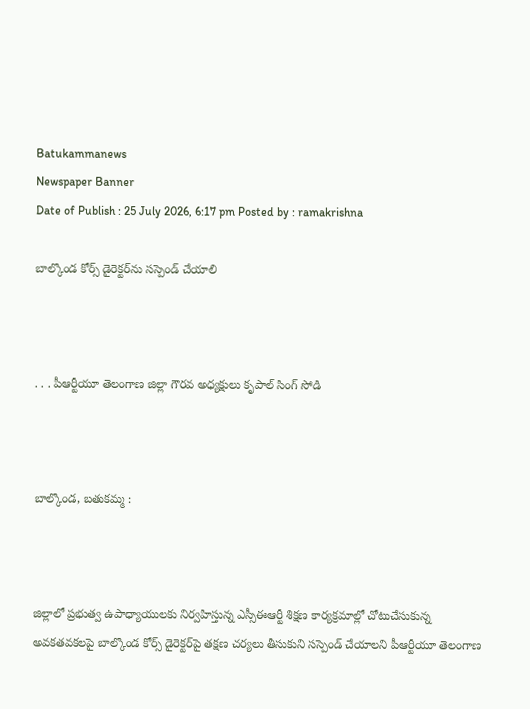Batukammanews
Newspaper Banner
Date of Publish : 25 July 2026, 6:17 pm Posted by : ramakrishna

బాల్కొండ కోర్స్ డైరెక్టర్‌ను సస్పెండ్ చేయాలి



. . . పీఆర్టీయూ తెలంగాణ జిల్లా గౌరవ అధ్యక్షులు కృపాల్ సింగ్ సోడి



బాల్కొండ, బతుకమ్మ :



జిల్లాలో ప్రభుత్వ ఉపాధ్యాయులకు నిర్వహిస్తున్న ఎస్సీఈఆర్టీ శిక్షణ కార్యక్రమాల్లో చోటుచేసుకున్న అవకతవకలపై బాల్కొండ కోర్స్ డైరెక్టర్‌పై తక్షణ చర్యలు తీసుకుని సస్పెండ్ చేయాలని పీఆర్టీయూ తెలంగాణ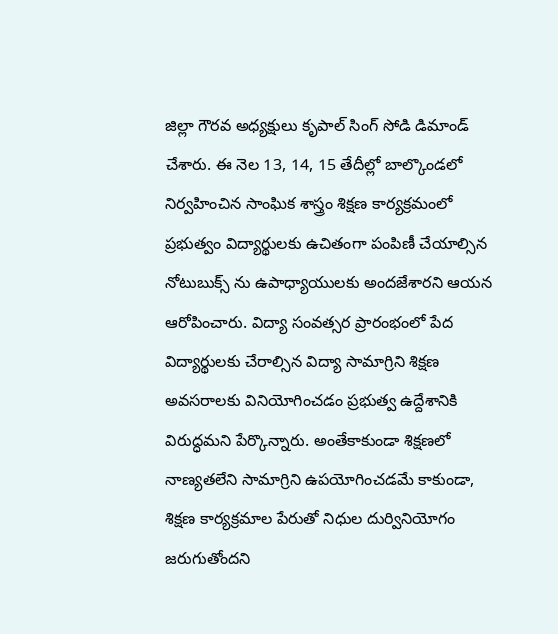జిల్లా గౌరవ అధ్యక్షులు కృపాల్ సింగ్ సోడి డిమాండ్ చేశారు. ఈ నెల 13, 14, 15 తేదీల్లో బాల్కొండలో నిర్వహించిన సాంఘిక శాస్త్రం శిక్షణ కార్యక్రమంలో ప్రభుత్వం విద్యార్థులకు ఉచితంగా పంపిణీ చేయాల్సిన నోటుబుక్స్‌ ను ఉపాధ్యాయులకు అందజేశారని ఆయన ఆరోపించారు. విద్యా సంవత్సర ప్రారంభంలో పేద విద్యార్థులకు చేరాల్సిన విద్యా సామాగ్రిని శిక్షణ అవసరాలకు వినియోగించడం ప్రభుత్వ ఉద్దేశానికి విరుద్ధమని పేర్కొన్నారు. అంతేకాకుండా శిక్షణలో నాణ్యతలేని సామాగ్రిని ఉపయోగించడమే కాకుండా, శిక్షణ కార్యక్రమాల పేరుతో నిధుల దుర్వినియోగం జరుగుతోందని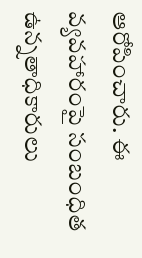ఆరోపించారు. ఈ వ్యవహారంపై సంబంధిత ఉన్నతాధికారులు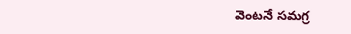వెంటనే సమగ్ర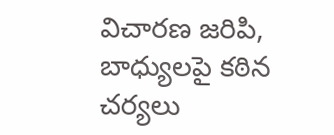విచారణ జరిపి, బాధ్యులపై కఠిన చర్యలు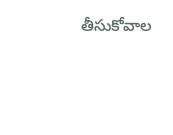తీసుకోవాల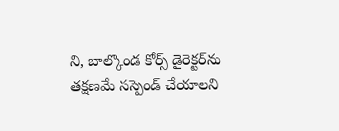ని, బాల్కొండ కోర్స్ డైరెక్టర్‌ను తక్షణమే సస్పెండ్ చేయాలని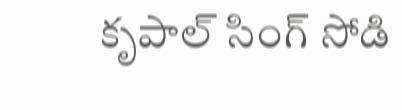కృపాల్ సింగ్ సోడి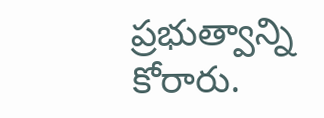ప్రభుత్వాన్ని కోరారు.